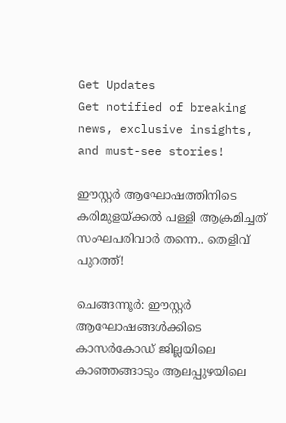Get Updates
Get notified of breaking news, exclusive insights, and must-see stories!

ഈസ്റ്റർ ആഘോഷത്തിനിടെ കരിമുളയ്ക്കൽ പള്ളി ആക്രമിച്ചത് സംഘപരിവാർ തന്നെ.. തെളിവ് പുറത്ത്!

ചെങ്ങന്നൂര്‍: ഈസ്റ്റര്‍ ആഘോഷങ്ങള്‍ക്കിടെ കാസര്‍കോഡ് ജില്ലയിലെ കാഞ്ഞങ്ങാടും ആലപ്പുഴയിലെ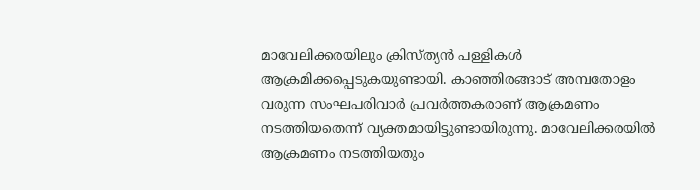മാവേലിക്കരയിലും ക്രിസ്ത്യന്‍ പള്ളികള്‍ ആക്രമിക്കപ്പെടുകയുണ്ടായി. കാഞ്ഞിരങ്ങാട് അമ്പതോളം വരുന്ന സംഘപരിവാര്‍ പ്രവര്‍ത്തകരാണ് ആക്രമണം നടത്തിയതെന്ന് വ്യക്തമായിട്ടുണ്ടായിരുന്നു. മാവേലിക്കരയില്‍ ആക്രമണം നടത്തിയതും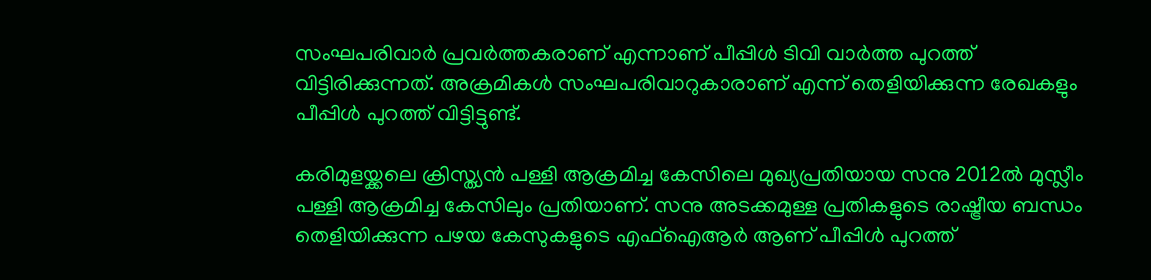സംഘപരിവാര്‍ പ്രവര്‍ത്തകരാണ് എന്നാണ് പീപ്പിള്‍ ടിവി വാര്‍ത്ത പുറത്ത് വിട്ടിരിക്കുന്നത്. അക്രമികള്‍ സംഘപരിവാറുകാരാണ് എന്ന് തെളിയിക്കുന്ന രേഖകളും പീപ്പിള്‍ പുറത്ത് വിട്ടിട്ടുണ്ട്.

കരിമുളയ്ക്കലെ ക്രിസ്ത്യന്‍ പള്ളി ആക്രമിച്ച കേസിലെ മുഖ്യപ്രതിയായ സനു 2012ല്‍ മുസ്ലീം പള്ളി ആക്രമിച്ച കേസിലും പ്രതിയാണ്. സനു അടക്കമുള്ള പ്രതികളുടെ രാഷ്ട്രീയ ബന്ധം തെളിയിക്കുന്ന പഴയ കേസുകളുടെ എഫ്‌ഐആര്‍ ആണ് പീപ്പിള്‍ പുറത്ത്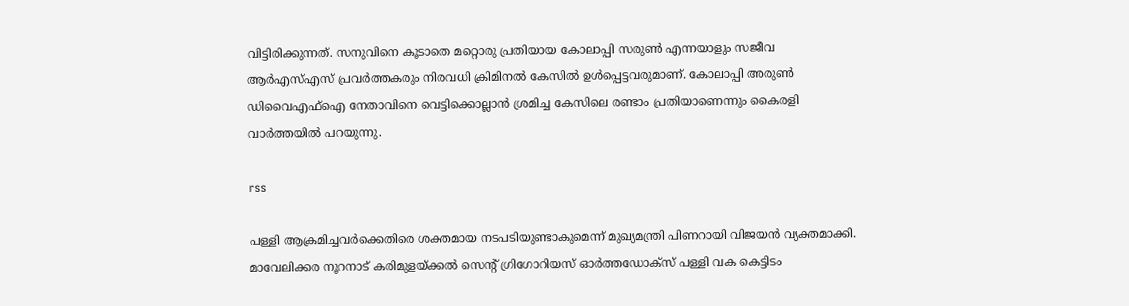വിട്ടിരിക്കുന്നത്. സനുവിനെ കൂടാതെ മറ്റൊരു പ്രതിയായ കോലാപ്പി സരുണ്‍ എന്നയാളും സജീവ ആര്‍എസ്എസ് പ്രവര്‍ത്തകരും നിരവധി ക്രിമിനല്‍ കേസില്‍ ഉള്‍പ്പെട്ടവരുമാണ്. കോലാപ്പി അരുണ്‍ ഡിവൈഎഫ്‌ഐ നേതാവിനെ വെട്ടിക്കൊല്ലാന്‍ ശ്രമിച്ച കേസിലെ രണ്ടാം പ്രതിയാണെന്നും കൈരളി വാര്‍ത്തയില്‍ പറയുന്നു.

rss

പള്ളി ആക്രമിച്ചവർക്കെതിരെ ശക്തമായ നടപടിയുണ്ടാകുമെന്ന് മുഖ്യമന്ത്രി പിണറായി വിജയൻ വ്യക്തമാക്കി. മാവേലിക്കര നൂറനാട് കരിമുളയ്ക്കൽ സെന്റ് ഗ്രിഗോറിയസ് ഓർത്തഡോക്സ് പള്ളി വക കെട്ടിടം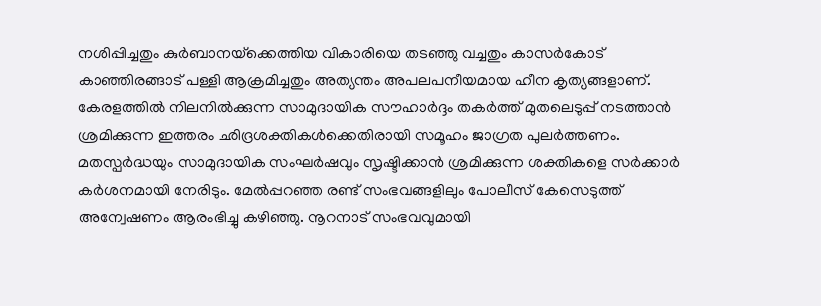നശിപ്പിച്ചതും കുർബാനയ്‌ക്കെത്തിയ വികാരിയെ തടഞ്ഞു വച്ചതും കാസർകോട് കാഞ്ഞിരങ്ങാട് പള്ളി ആക്രമിച്ചതും അത്യന്തം അപലപനീയമായ ഹീന കൃത്യങ്ങളാണ്. കേരളത്തിൽ നിലനിൽക്കുന്ന സാമുദായിക സൗഹാർദ്ദം തകർത്ത് മുതലെടുപ്പ് നടത്താൻ ശ്രമിക്കുന്ന ഇത്തരം ഛിദ്രശക്തികൾക്കെതിരായി സമൂഹം ജാഗ്രത പുലർത്തണം. മതസ്പർദ്ധയും സാമുദായിക സംഘർഷവും സൃഷ്ടിക്കാൻ ശ്രമിക്കുന്ന ശക്തികളെ സർക്കാർ കർശനമായി നേരിടും. മേൽപ്പറഞ്ഞ രണ്ട് സംഭവങ്ങളിലും പോലീസ് കേസെടുത്ത് അന്വേഷണം ആരംഭിച്ചു കഴിഞ്ഞു. നൂറനാട് സംഭവവുമായി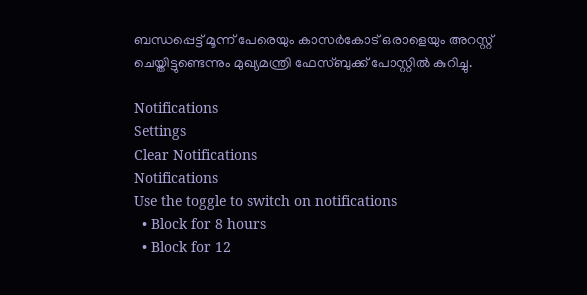ബന്ധപ്പെട്ട് മൂന്ന് പേരെയും കാസർകോട് ഒരാളെയും അറസ്റ്റ് ചെയ്തിട്ടുണ്ടെന്നും മുഖ്യമന്ത്രി ഫേസ്ബുക്ക് പോസ്റ്റിൽ കുറിച്ചു.

Notifications
Settings
Clear Notifications
Notifications
Use the toggle to switch on notifications
  • Block for 8 hours
  • Block for 12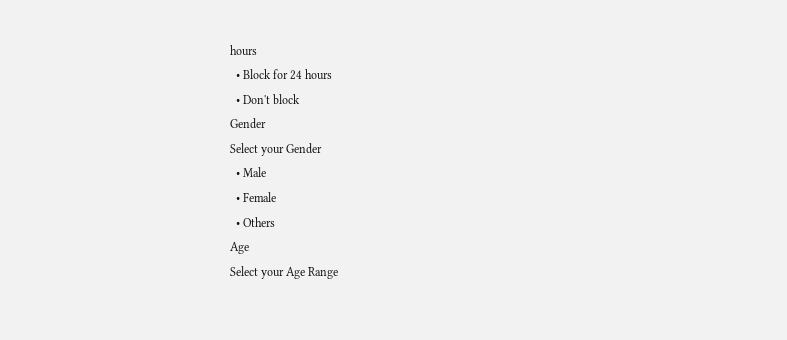hours
  • Block for 24 hours
  • Don't block
Gender
Select your Gender
  • Male
  • Female
  • Others
Age
Select your Age Range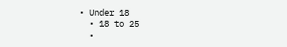• Under 18
  • 18 to 25
  •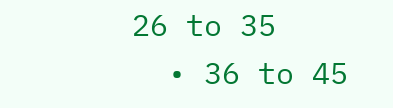26 to 35
  • 36 to 45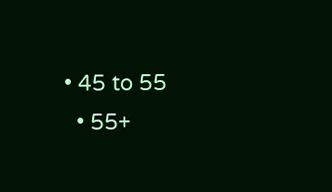• 45 to 55
  • 55+